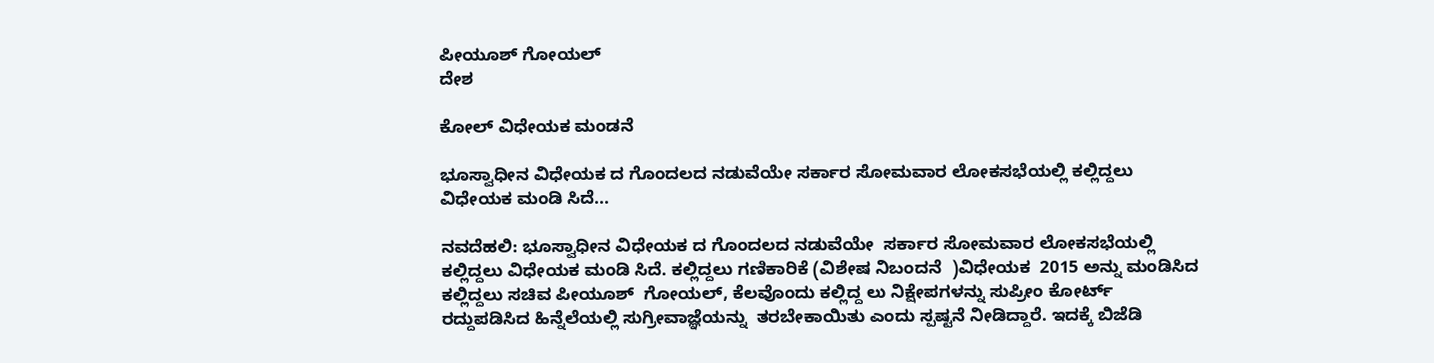ಪೀಯೂಶ್ ಗೋಯಲ್
ದೇಶ

ಕೋಲ್ ವಿಧೇಯಕ ಮಂಡನೆ

ಭೂಸ್ವಾಧೀನ ವಿಧೇಯಕ ದ ಗೊಂದಲದ ನಡುವೆಯೇ ಸರ್ಕಾರ ಸೋಮವಾರ ಲೋಕಸಭೆಯಲ್ಲಿ ಕಲ್ಲಿದ್ದಲು ವಿಧೇಯಕ ಮಂಡಿ ಸಿದೆ...

ನವದೆಹಲಿ: ಭೂಸ್ವಾಧೀನ ವಿಧೇಯಕ ದ ಗೊಂದಲದ ನಡುವೆಯೇ  ಸರ್ಕಾರ ಸೋಮವಾರ ಲೋಕಸಭೆಯಲ್ಲಿ ಕಲ್ಲಿದ್ದಲು ವಿಧೇಯಕ ಮಂಡಿ ಸಿದೆ. ಕಲ್ಲಿದ್ದಲು ಗಣಿಕಾರಿಕೆ (ವಿಶೇಷ ನಿಬಂದನೆ  )ವಿಧೇಯಕ  2015 ಅನ್ನು ಮಂಡಿಸಿದ ಕಲ್ಲಿದ್ದಲು ಸಚಿವ ಪೀಯೂಶ್  ಗೋಯಲ್, ಕೆಲವೊಂದು ಕಲ್ಲಿದ್ದ ಲು ನಿಕ್ಷೇಪಗಳನ್ನು ಸುಪ್ರೀಂ ಕೋರ್ಟ್ ರದ್ದುಪಡಿಸಿದ ಹಿನ್ನೆಲೆಯಲ್ಲಿ ಸುಗ್ರೀವಾಜ್ಞೆಯನ್ನು  ತರಬೇಕಾಯಿತು ಎಂದು ಸ್ಪಷ್ಟನೆ ನೀಡಿದ್ದಾರೆ. ಇದಕ್ಕೆ ಬಿಜೆಡಿ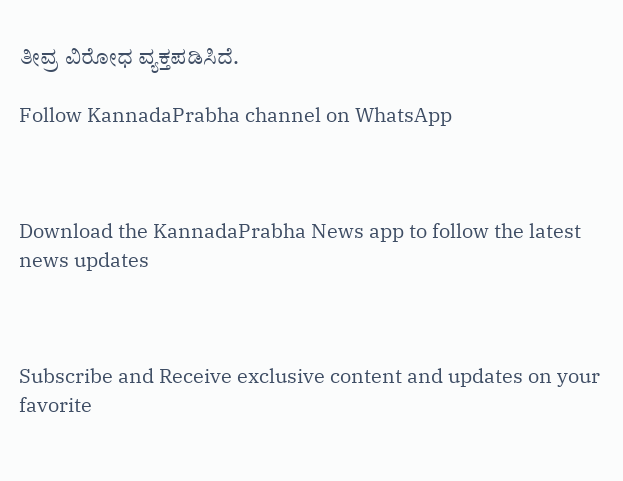ತೀವ್ರ ವಿರೋಧ ವ್ಯಕ್ತಪಡಿಸಿದೆ.

Follow KannadaPrabha channel on WhatsApp



Download the KannadaPrabha News app to follow the latest news updates



Subscribe and Receive exclusive content and updates on your favorite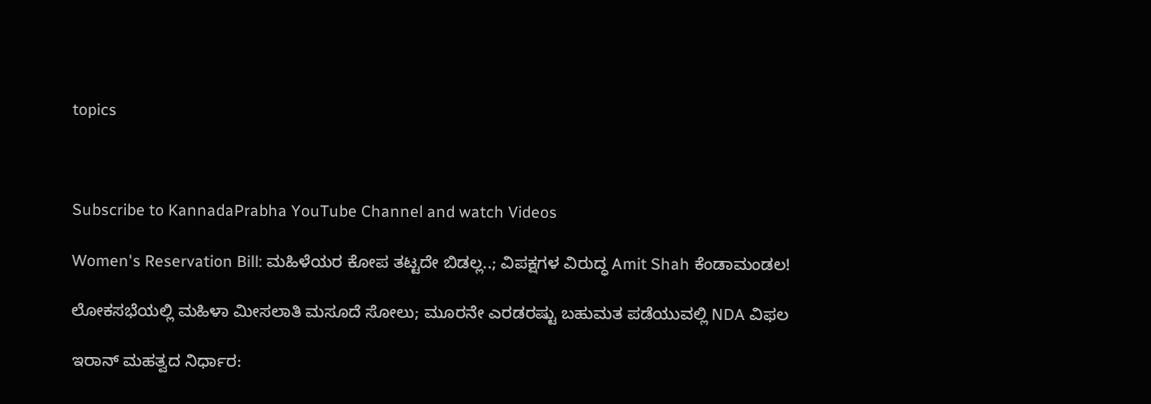topics



Subscribe to KannadaPrabha YouTube Channel and watch Videos

Women's Reservation Bill: ಮಹಿಳೆಯರ ಕೋಪ ತಟ್ಟದೇ ಬಿಡಲ್ಲ..; ವಿಪಕ್ಷಗಳ ವಿರುದ್ಧ Amit Shah ಕೆಂಡಾಮಂಡಲ!

ಲೋಕಸಭೆಯಲ್ಲಿ ಮಹಿಳಾ ಮೀಸಲಾತಿ ಮಸೂದೆ ಸೋಲು; ಮೂರನೇ ಎರಡರಷ್ಟು ಬಹುಮತ ಪಡೆಯುವಲ್ಲಿ NDA ವಿಫಲ

ಇರಾನ್ ಮಹತ್ವದ ನಿರ್ಧಾರ: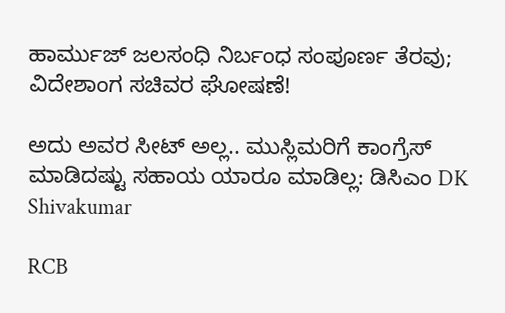ಹಾರ್ಮುಜ್ ಜಲಸಂಧಿ ನಿರ್ಬಂಧ ಸಂಪೂರ್ಣ ತೆರವು; ವಿದೇಶಾಂಗ ಸಚಿವರ ಘೋಷಣೆ!

ಅದು ಅವರ ಸೀಟ್ ಅಲ್ಲ.. ಮುಸ್ಲಿಮರಿಗೆ ಕಾಂಗ್ರೆಸ್ ಮಾಡಿದಷ್ಟು ಸಹಾಯ ಯಾರೂ ಮಾಡಿಲ್ಲ: ಡಿಸಿಎಂ DK Shivakumar

RCB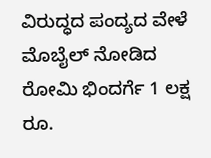ವಿರುದ್ಧದ ಪಂದ್ಯದ ವೇಳೆ ಮೊಬೈಲ್ ನೋಡಿದ ರೋಮಿ ಭಿಂದರ್ಗೆ 1 ಲಕ್ಷ ರೂ.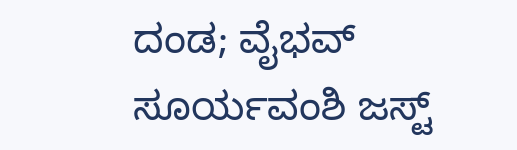ದಂಡ; ವೈಭವ್ ಸೂರ್ಯವಂಶಿ ಜಸ್ಟ್‌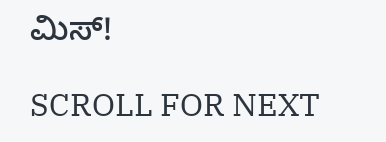ಮಿಸ್‌!

SCROLL FOR NEXT